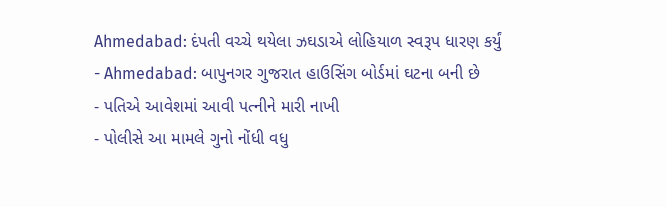Ahmedabad: દંપતી વચ્ચે થયેલા ઝઘડાએ લોહિયાળ સ્વરૂપ ધારણ કર્યું
- Ahmedabad: બાપુનગર ગુજરાત હાઉસિંગ બોર્ડમાં ઘટના બની છે
- પતિએ આવેશમાં આવી પત્નીને મારી નાખી
- પોલીસે આ મામલે ગુનો નોંધી વધુ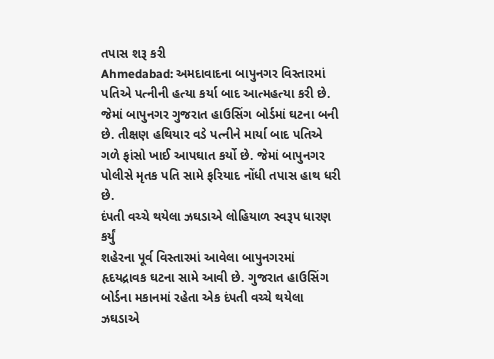તપાસ શરૂ કરી
Ahmedabad: અમદાવાદના બાપુનગર વિસ્તારમાં પતિએ પત્નીની હત્યા કર્યા બાદ આત્મહત્યા કરી છે. જેમાં બાપુનગર ગુજરાત હાઉસિંગ બોર્ડમાં ઘટના બની છે. તીક્ષણ હથિયાર વડે પત્નીને માર્યા બાદ પતિએ ગળે ફાંસો ખાઈ આપઘાત કર્યો છે. જેમાં બાપુનગર પોલીસે મૃતક પતિ સામે ફરિયાદ નોંધી તપાસ હાથ ધરી છે.
દંપતી વચ્ચે થયેલા ઝઘડાએ લોહિયાળ સ્વરૂપ ધારણ કર્યું
શહેરના પૂર્વ વિસ્તારમાં આવેલા બાપુનગરમાં હૃદયદ્રાવક ઘટના સામે આવી છે. ગુજરાત હાઉસિંગ બોર્ડના મકાનમાં રહેતા એક દંપતી વચ્ચે થયેલા ઝઘડાએ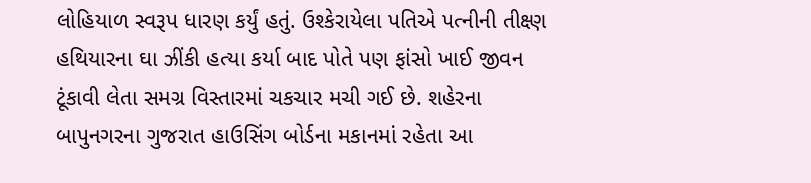લોહિયાળ સ્વરૂપ ધારણ કર્યું હતું. ઉશ્કેરાયેલા પતિએ પત્નીની તીક્ષ્ણ હથિયારના ઘા ઝીંકી હત્યા કર્યા બાદ પોતે પણ ફાંસો ખાઈ જીવન ટૂંકાવી લેતા સમગ્ર વિસ્તારમાં ચકચાર મચી ગઈ છે. શહેરના બાપુનગરના ગુજરાત હાઉસિંગ બોર્ડના મકાનમાં રહેતા આ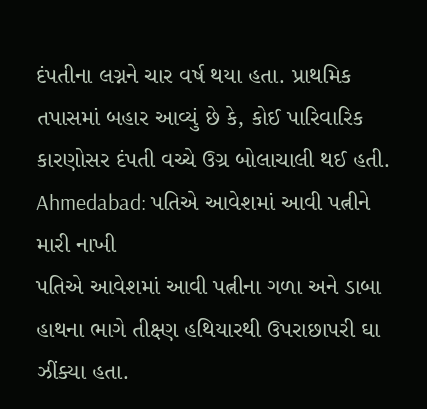દંપતીના લગ્નને ચાર વર્ષ થયા હતા. પ્રાથમિક તપાસમાં બહાર આવ્યું છે કે, કોઈ પારિવારિક કારણોસર દંપતી વચ્ચે ઉગ્ર બોલાચાલી થઈ હતી.
Ahmedabad: પતિએ આવેશમાં આવી પત્નીને મારી નાખી
પતિએ આવેશમાં આવી પત્નીના ગળા અને ડાબા હાથના ભાગે તીક્ષ્ણ હથિયારથી ઉપરાછાપરી ઘા ઝીંક્યા હતા.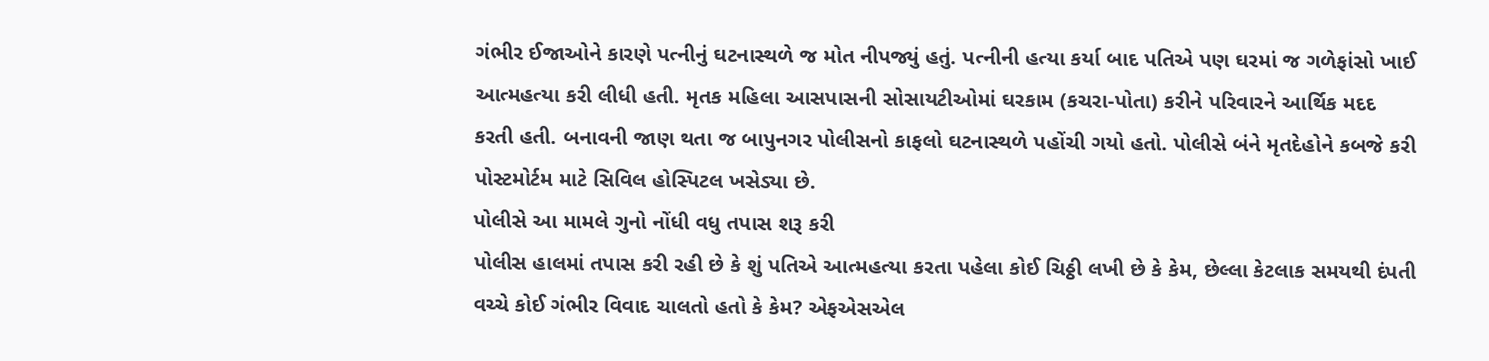ગંભીર ઈજાઓને કારણે પત્નીનું ઘટનાસ્થળે જ મોત નીપજ્યું હતું. પત્નીની હત્યા કર્યા બાદ પતિએ પણ ઘરમાં જ ગળેફાંસો ખાઈ આત્મહત્યા કરી લીધી હતી. મૃતક મહિલા આસપાસની સોસાયટીઓમાં ઘરકામ (કચરા-પોતા) કરીને પરિવારને આર્થિક મદદ કરતી હતી. બનાવની જાણ થતા જ બાપુનગર પોલીસનો કાફલો ઘટનાસ્થળે પહોંચી ગયો હતો. પોલીસે બંને મૃતદેહોને કબજે કરી પોસ્ટમોર્ટમ માટે સિવિલ હોસ્પિટલ ખસેડ્યા છે.
પોલીસે આ મામલે ગુનો નોંધી વધુ તપાસ શરૂ કરી
પોલીસ હાલમાં તપાસ કરી રહી છે કે શું પતિએ આત્મહત્યા કરતા પહેલા કોઈ ચિઠ્ઠી લખી છે કે કેમ, છેલ્લા કેટલાક સમયથી દંપતી વચ્ચે કોઈ ગંભીર વિવાદ ચાલતો હતો કે કેમ? એફએસએલ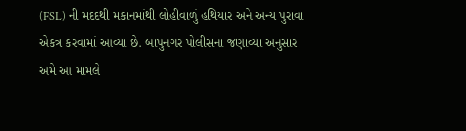(FSL) ની મદદથી મકાનમાંથી લોહીવાળું હથિયાર અને અન્ય પુરાવા એકત્ર કરવામાં આવ્યા છે. બાપુનગર પોલીસના જણાવ્યા અનુસાર અમે આ મામલે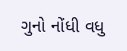ગુનો નોંધી વધુ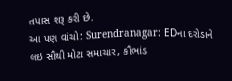તપાસ શરૂ કરી છે.
આ પણ વાંચો: Surendranagar: EDના દરોડાને લઇ સૌથી મોટા સમાચાર, કૌભાંડ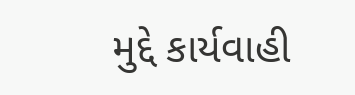મુદ્દે કાર્યવાહી